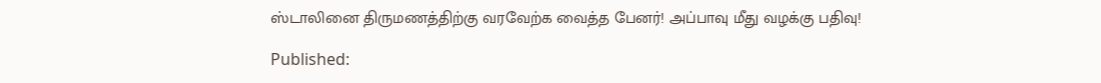ஸ்டாலினை திருமணத்திற்கு வரவேற்க வைத்த பேனர்! அப்பாவு மீது வழக்கு பதிவு!

Published: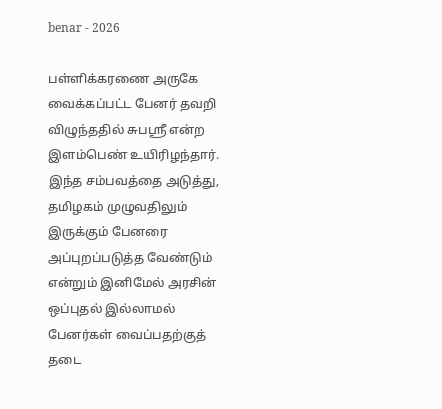benar - 2026

பள்ளிக்கரணை அருகே வைக்கப்பட்ட பேனர் தவறி விழுந்ததில் சுபஸ்ரீ என்ற இளம்பெண் உயிரிழந்தார். இந்த சம்பவத்தை அடுத்து, தமிழகம் முழுவதிலும் இருக்கும் பேனரை அப்புறப்படுத்த வேண்டும் என்றும் இனிமேல் அரசின் ஒப்புதல் இல்லாமல் பேனர்கள் வைப்பதற்குத் தடை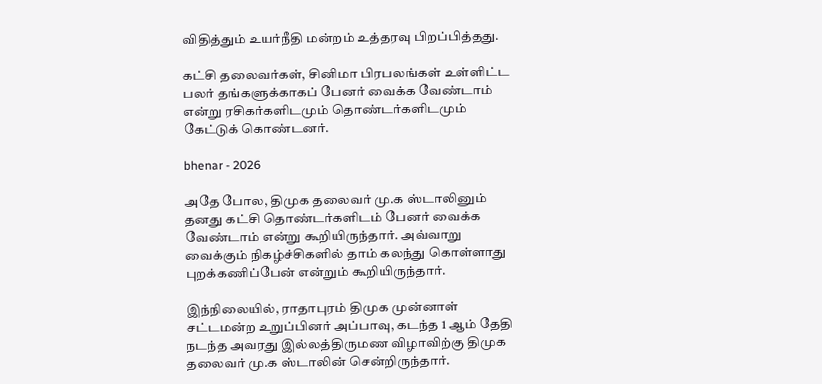விதித்தும் உயர்நீதி மன்றம் உத்தரவு பிறப்பித்தது.

கட்சி தலைவர்கள், சினிமா பிரபலங்கள் உள்ளிட்ட பலர் தங்களுக்காகப் பேனர் வைக்க வேண்டாம் என்று ரசிகர்களிடமும் தொண்டர்களிடமும் கேட்டுக் கொண்டனர்.

bhenar - 2026

அதே போல, திமுக தலைவர் மு.க ஸ்டாலினும் தனது கட்சி தொண்டர்களிடம் பேனர் வைக்க வேண்டாம் என்று கூறியிருந்தார். அவ்வாறு வைக்கும் நிகழ்ச்சிகளில் தாம் கலந்து கொள்ளாது புறக்கணிப்பேன் என்றும் கூறியிருந்தார்.

இந்நிலையில், ராதாபுரம் திமுக முன்னாள் சட்டமன்ற உறுப்பினர் அப்பாவு, கடந்த 1 ஆம் தேதி நடந்த அவரது இல்லத்திருமண விழாவிற்கு திமுக தலைவர் மு.க ஸ்டாலின் சென்றிருந்தார்.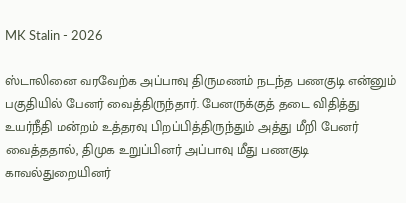MK Stalin - 2026

ஸ்டாலினை வரவேற்க அப்பாவு திருமணம் நடந்த பணகுடி என்னும் பகுதியில் பேனர் வைத்திருந்தார். பேனருக்குத் தடை விதித்து உயர்நீதி மன்றம் உத்தரவு பிறப்பித்திருந்தும் அத்து மீறி பேனர் வைத்ததால், திமுக உறுப்பினர் அப்பாவு மீது பணகுடி காவல்துறையினர்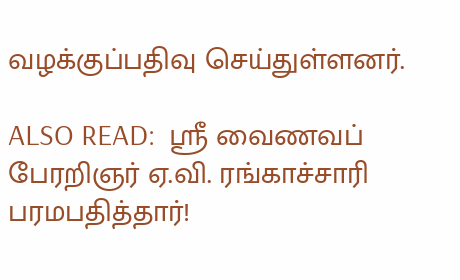வழக்குப்பதிவு செய்துள்ளனர்.

ALSO READ:  ஸ்ரீ வைணவப் பேரறிஞர் ஏ.வி. ரங்காச்சாரி பரமபதித்தார்!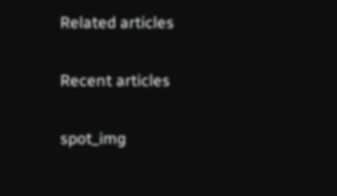Related articles

Recent articles

spot_img